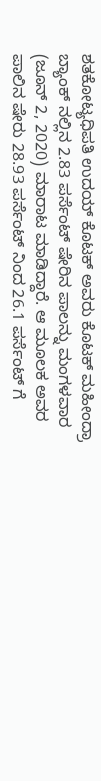ಶತಕೋಟ್ಯಧಿಪತಿ ಉದಯ್ ಕೊಟಕ್ ಅವರು ಕೊಟಕ್ ಮಹೀಂದ್ರಾ ಬ್ಯಾಂಕ್ ನಲ್ಲಿನ 2.83 ಪರ್ಸೆಂಟ್ ಷೇರಿನ ಪಾಲನ್ನು ಮಂಗಳವಾರ (ಜೂನ್ 2, 2020) ಮಾರಾಟ ಮಾಡಿದ್ದಾರೆ. ಆ ಮೂಲಕ ಅವರ ಪಾಲಿನ ಷೇರು 28.93 ಪರ್ಸೆಂಟ್ ನಿಂದ 26.1 ಪರ್ಸೆಂಟ್ ಗೆ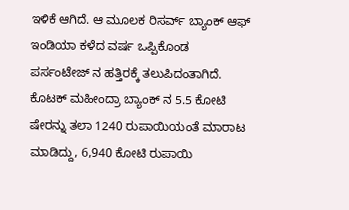ಇಳಿಕೆ ಆಗಿದೆ. ಆ ಮೂಲಕ ರಿಸರ್ವ್ ಬ್ಯಾಂಕ್ ಆಫ್ ಇಂಡಿಯಾ ಕಳೆದ ವರ್ಷ ಒಪ್ಪಿಕೊಂಡ ಪರ್ಸಂಟೇಜ್ ನ ಹತ್ತಿರಕ್ಕೆ ತಲುಪಿದಂತಾಗಿದೆ.
ಕೊಟಕ್ ಮಹೀಂದ್ರಾ ಬ್ಯಾಂಕ್ ನ 5.5 ಕೋಟಿ ಷೇರನ್ನು ತಲಾ 1240 ರುಪಾಯಿಯಂತೆ ಮಾರಾಟ ಮಾಡಿದ್ದು, 6,940 ಕೋಟಿ ರುಪಾಯಿ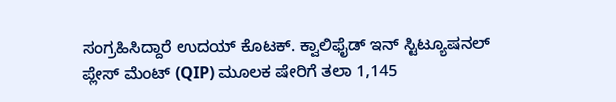ಸಂಗ್ರಹಿಸಿದ್ದಾರೆ ಉದಯ್ ಕೊಟಕ್. ಕ್ವಾಲಿಫೈಡ್ ಇನ್ ಸ್ಟಿಟ್ಯೂಷನಲ್ ಪ್ಲೇಸ್ ಮೆಂಟ್ (QIP) ಮೂಲಕ ಷೇರಿಗೆ ತಲಾ 1,145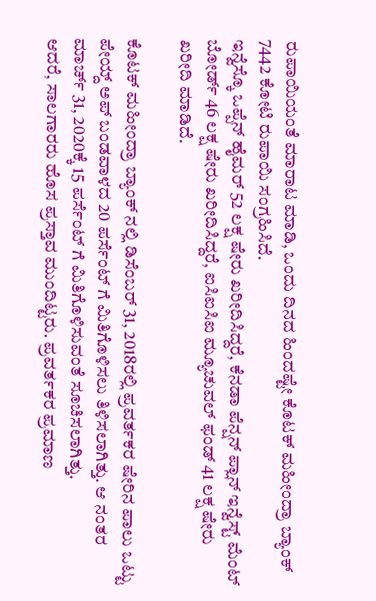ರುಪಾಯಿಯಂತೆ ಮಾರಾಟ ಮಾಡಿ, ಒಂದು ದಿನದ ಹಿಂದಷ್ಟೇ ಕೊಟಕ್ ಮಹೀಂದ್ರಾ ಬ್ಯಾಂಕ್ 7442 ಕೋಟಿ ರುಪಾಯಿ ಸಂಗ್ರಹಿಸಿದೆ.
ಇನ್ವೆಸ್ಕೊ ಒಪ್ಪೆನ್ ಹೈಮರ್ 52 ಲಕ್ಷ ಷೇರು ಖರೀದಿಸಿದ್ದರೆ, ಕೆನಡಾ ಪೆನ್ಷನ್ ಪ್ಲಾನ್ ಇನ್ವೆಸ್ಟ್ ಮೆಂಟ್ ಬೋರ್ಡ್ 46 ಲಕ್ಷ ಷೇರು ಖರೀದಿಸಿದ್ದರೆ, ಐಸಿಐಸಿಐ ಮ್ಯೂಚುವಲ್ ಫಂಡ್ 41 ಲಕ್ಷ ಷೇರು ಖರೀದಿ ಮಾಡಿದೆ.

ಕೊಟಕ್ ಮಹೀಂದ್ರಾ ಬ್ಯಾಂಕ್ ನಲ್ಲಿ ಡಿಸೆಂಬರ್ 31, 2018ರಲ್ಲಿ ಪ್ರವರ್ತಕರ ಷೇರಿನ ಪಾಲು ಒಟ್ಟು ಪೇಯ್ದ್ ಅಪ್ ಬಂಡವಾಳದ 20 ಪರ್ಸೆಂಟ್ ಗೆ ಮಿತಿಗೊಳಿಸಲು ತಿಳಿಸಲಾಗಿತ್ತು. ಆ ನಂತರ ಮಾರ್ಚ್ 31, 2020ಕ್ಕೆ 15 ಪರ್ಸೆಂಟ್ ಗೆ ಮಿತಿಗೊಳಿಸುವಂತೆ ಸೂಚಿಸಲಾಗಿತ್ತು.
ಆದರೆ, ಸಾಲಗಾರರು ಹೊಸ ಪ್ರಸ್ತಾವ ಮುಂದಿಟ್ಟರು. ಪ್ರವರ್ತಕರ ಪ್ರಮಾಣ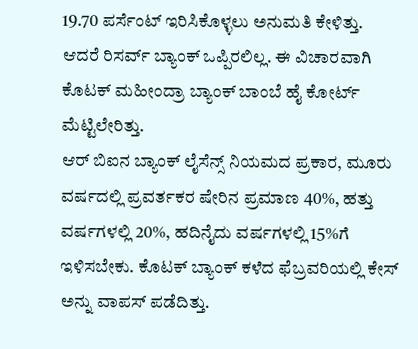19.70 ಪರ್ಸೆಂಟ್ ಇರಿಸಿಕೊಳ್ಳಲು ಅನುಮತಿ ಕೇಳಿತ್ತು. ಆದರೆ ರಿಸರ್ವ್ ಬ್ಯಾಂಕ್ ಒಪ್ಪಿರಲಿಲ್ಲ. ಈ ವಿಚಾರವಾಗಿ ಕೊಟಕ್ ಮಹೀಂದ್ರಾ ಬ್ಯಾಂಕ್ ಬಾಂಬೆ ಹೈ ಕೋರ್ಟ್ ಮೆಟ್ಟಿಲೇರಿತ್ತು.
ಆರ್ ಬಿಐನ ಬ್ಯಾಂಕ್ ಲೈಸೆನ್ಸ್ ನಿಯಮದ ಪ್ರಕಾರ, ಮೂರು ವರ್ಷದಲ್ಲಿ ಪ್ರವರ್ತಕರ ಷೇರಿನ ಪ್ರಮಾಣ 40%, ಹತ್ತು ವರ್ಷಗಳಲ್ಲಿ 20%, ಹದಿನೈದು ವರ್ಷಗಳಲ್ಲಿ 15%ಗೆ ಇಳಿಸಬೇಕು. ಕೊಟಕ್ ಬ್ಯಾಂಕ್ ಕಳೆದ ಫೆಬ್ರವರಿಯಲ್ಲಿ ಕೇಸ್ ಅನ್ನು ವಾಪಸ್ ಪಡೆದಿತ್ತು.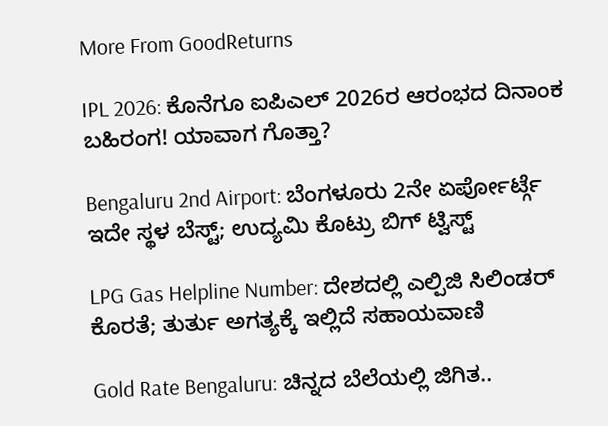More From GoodReturns

IPL 2026: ಕೊನೆಗೂ ಐಪಿಎಲ್ 2026ರ ಆರಂಭದ ದಿನಾಂಕ ಬಹಿರಂಗ! ಯಾವಾಗ ಗೊತ್ತಾ?

Bengaluru 2nd Airport: ಬೆಂಗಳೂರು 2ನೇ ಏರ್ಪೋರ್ಟ್ಗೆ ಇದೇ ಸ್ಥಳ ಬೆಸ್ಟ್; ಉದ್ಯಮಿ ಕೊಟ್ರು ಬಿಗ್ ಟ್ವಿಸ್ಟ್

LPG Gas Helpline Number: ದೇಶದಲ್ಲಿ ಎಲ್ಪಿಜಿ ಸಿಲಿಂಡರ್ ಕೊರತೆ; ತುರ್ತು ಅಗತ್ಯಕ್ಕೆ ಇಲ್ಲಿದೆ ಸಹಾಯವಾಣಿ

Gold Rate Bengaluru: ಚಿನ್ನದ ಬೆಲೆಯಲ್ಲಿ ಜಿಗಿತ..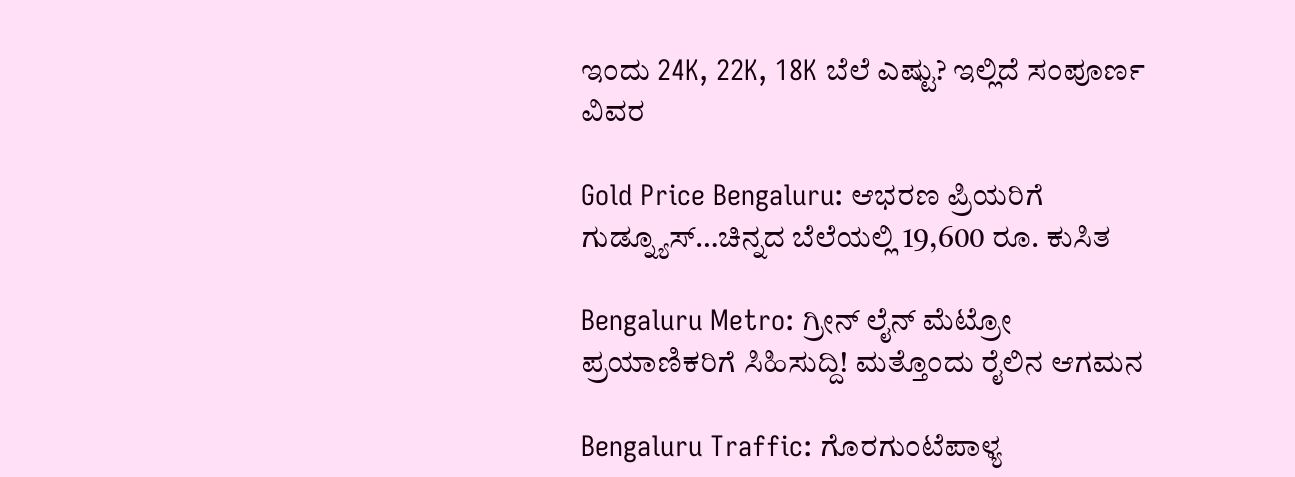ಇಂದು 24K, 22K, 18K ಬೆಲೆ ಎಷ್ಟು? ಇಲ್ಲಿದೆ ಸಂಪೂರ್ಣ ವಿವರ

Gold Price Bengaluru: ಆಭರಣ ಪ್ರಿಯರಿಗೆ ಗುಡ್ನ್ಯೂಸ್…ಚಿನ್ನದ ಬೆಲೆಯಲ್ಲಿ 19,600 ರೂ. ಕುಸಿತ

Bengaluru Metro: ಗ್ರೀನ್ ಲೈನ್ ಮೆಟ್ರೋ ಪ್ರಯಾಣಿಕರಿಗೆ ಸಿಹಿಸುದ್ದಿ! ಮತ್ತೊಂದು ರೈಲಿನ ಆಗಮನ

Bengaluru Traffic: ಗೊರಗುಂಟೆಪಾಳ್ಯ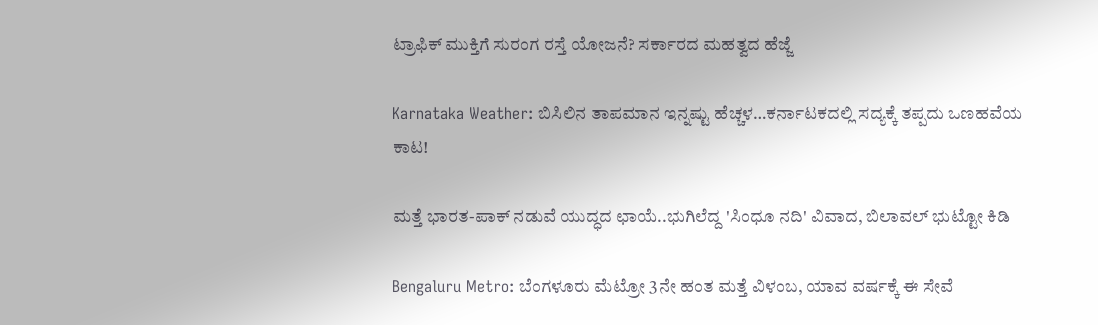ಟ್ರಾಫಿಕ್ ಮುಕ್ತಿಗೆ ಸುರಂಗ ರಸ್ತೆ ಯೋಜನೆ? ಸರ್ಕಾರದ ಮಹತ್ವದ ಹೆಜ್ಜೆ

Karnataka Weather: ಬಿಸಿಲಿನ ತಾಪಮಾನ ಇನ್ನಷ್ಟು ಹೆಚ್ಚಳ…ಕರ್ನಾಟಕದಲ್ಲಿ ಸದ್ಯಕ್ಕೆ ತಪ್ಪದು ಒಣಹವೆಯ ಕಾಟ!

ಮತ್ತೆ ಭಾರತ-ಪಾಕ್ ನಡುವೆ ಯುದ್ಧದ ಛಾಯೆ..ಭುಗಿಲೆದ್ದ 'ಸಿಂಧೂ ನದಿ' ವಿವಾದ, ಬಿಲಾವಲ್ ಭುಟ್ಟೋ ಕಿಡಿ

Bengaluru Metro: ಬೆಂಗಳೂರು ಮೆಟ್ರೋ 3ನೇ ಹಂತ ಮತ್ತೆ ವಿಳಂಬ, ಯಾವ ವರ್ಷಕ್ಕೆ ಈ ಸೇವೆ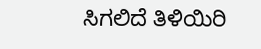ಸಿಗಲಿದೆ ತಿಳಿಯಿರಿ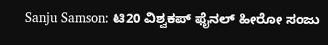Sanju Samson: ಟಿ20 ವಿಶ್ವಕಪ್ ಫೈನಲ್ ಹೀರೋ ಸಂಜು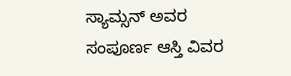ಸ್ಯಾಮ್ಸನ್ ಅವರ ಸಂಪೂರ್ಣ ಆಸ್ತಿ ವಿವರ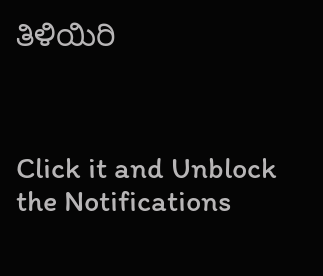ತಿಳಿಯಿರಿ



Click it and Unblock the Notifications